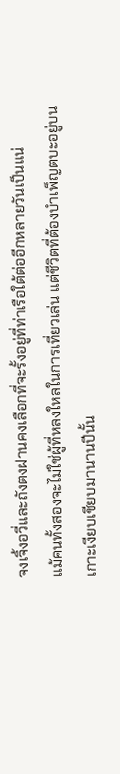จงเจิ้งอวี่และถังตงฝานคงเลือกที่จะรั้งอยู่ที่ท่าเรือใต้ต่ออีกหลายวันเป็นแน่
แม้คนทั้งสองจะไม่ใช่ผู้ที่หลงใหลในการเที่ยวเล่น แต่ชีวิตที่ต้องบำเพ็ญตบะอยู่บนเกาะเงียบเชียบมานานปีนั้น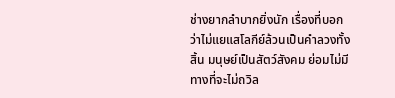ช่างยากลำบากยิ่งนัก เรื่องที่บอกว่าไม่แยแสโลกีย์ล้วนเป็นคำลวงทั้งสิ้น มนุษย์เป็นสัตว์สังคม ย่อมไม่มีทางที่จะไม่ถวิล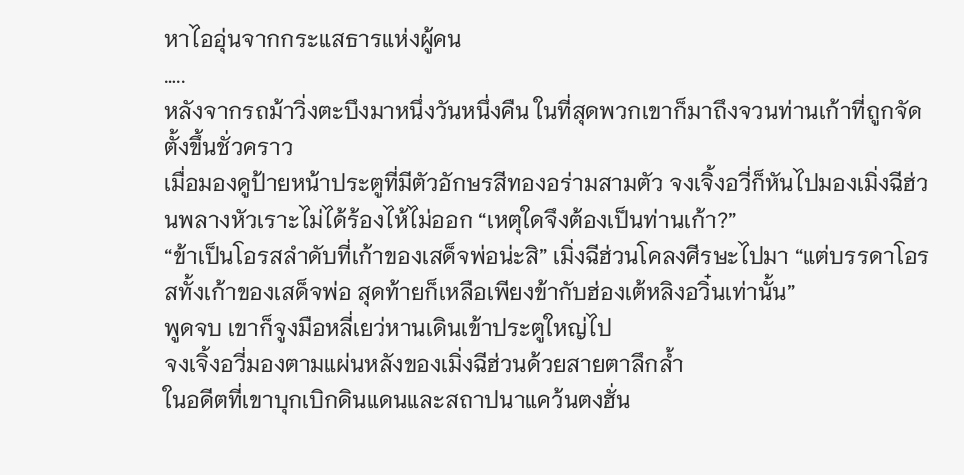หาไออุ่นจากกระแสธารแห่งผู้คน
…..
หลังจากรถม้าวิ่งตะบึงมาหนึ่งวันหนึ่งคืน ในที่สุดพวกเขาก็มาถึงจวนท่านเก้าที่ถูกจัดตั้งขึ้นชั่วคราว
เมื่อมองดูป้ายหน้าประตูที่มีตัวอักษรสีทองอร่ามสามตัว จงเจิ้งอวี่ก็หันไปมองเมิ่งฉีฮ่วนพลางหัวเราะไม่ได้ร้องไห้ไม่ออก “เหตุใดจึงต้องเป็นท่านเก้า?”
“ข้าเป็นโอรสลำดับที่เก้าของเสด็จพ่อน่ะสิ” เมิ่งฉีฮ่วนโคลงศีรษะไปมา “แต่บรรดาโอรสทั้งเก้าของเสด็จพ่อ สุดท้ายก็เหลือเพียงข้ากับฮ่องเต้หลิงอวิ๋นเท่านั้น”
พูดจบ เขาก็จูงมือหลี่เยว่หานเดินเข้าประตูใหญ่ไป
จงเจิ้งอวี่มองตามแผ่นหลังของเมิ่งฉีฮ่วนด้วยสายตาลึกล้ำ
ในอดีตที่เขาบุกเบิกดินแดนและสถาปนาแคว้นตงฮั่น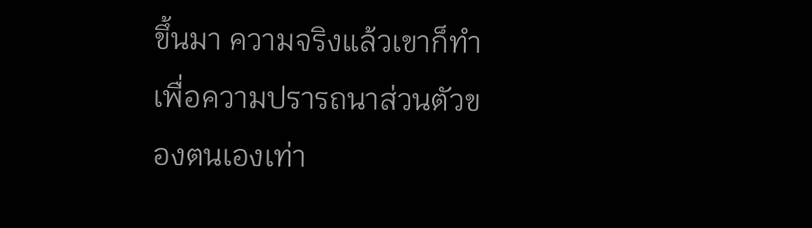ขึ้นมา ความจริงแล้วเขาก็ทำเพื่อความปรารถนาส่วนตัวของตนเองเท่า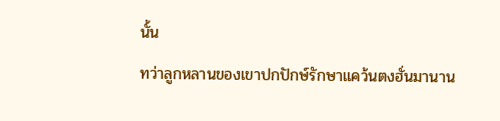นั้น
ทว่าลูกหลานของเขาปกปักษ์รักษาแคว้นตงฮั่นมานาน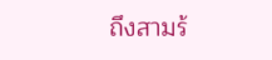ถึงสามร้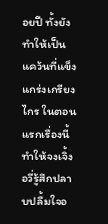อยปี ทั้งยังทำให้เป็นแคว้นที่แข็งแกร่งเกรียงไกร ในตอนแรกเรื่องนี้ทำให้จงเจิ้งอวี่รู้สึกปลาบปลื้มใจอ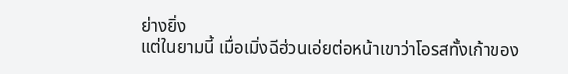ย่างยิ่ง
แต่ในยามนี้ เมื่อเมิ่งฉีฮ่วนเอ่ยต่อหน้าเขาว่าโอรสทั้งเก้าของ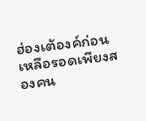ฮ่องเต้องค์ก่อนเหลือรอดเพียงสองคน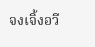จงเจิ้งอวี